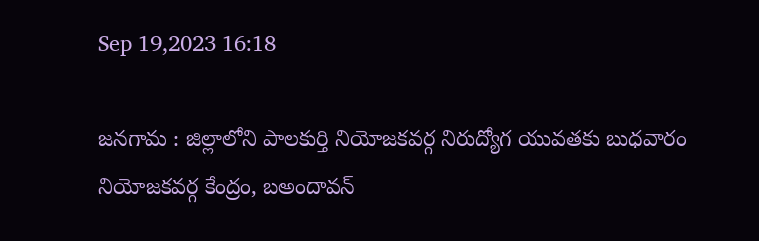Sep 19,2023 16:18

జనగామ : జిల్లాలోని పాలకుర్తి నియోజకవర్గ నిరుద్యోగ యువతకు బుధవారం నియోజకవర్గ కేంద్రం, బఅందావన్‌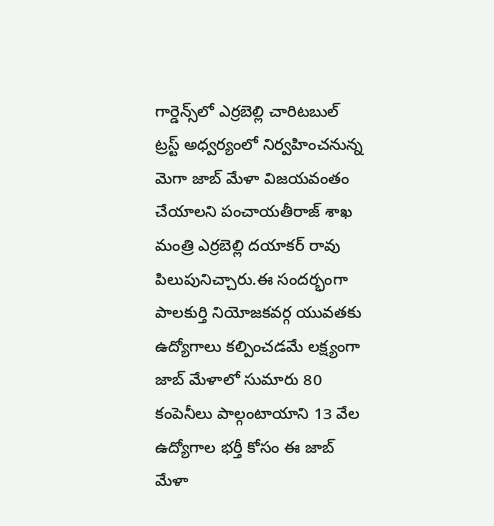గార్డెన్స్‌లో ఎర్రబెల్లి చారిటబుల్‌ ట్రస్ట్‌ అధ్వర్యంలో నిర్వహించనున్న మెగా జాబ్‌ మేళా విజయవంతం చేయాలని పంచాయతీరాజ్‌ శాఖ మంత్రి ఎర్రబెల్లి దయాకర్‌ రావు పిలుపునిచ్చారు.ఈ సందర్భంగా పాలకుర్తి నియోజకవర్గ యువతకు ఉద్యోగాలు కల్పించడమే లక్ష్యంగా జాబ్‌ మేళాలో సుమారు 80 కంపెనీలు పాల్గంటాయాని 13 వేల ఉద్యోగాల భర్తీ కోసం ఈ జాబ్‌ మేళా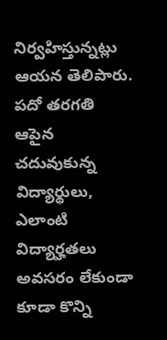నిర్వహిస్తున్నట్లు ఆయన తెలిపారు. పదో తరగతి ఆపైన చదువుకున్న విద్యార్థులు, ఎలాంటి విద్యార్హతలు అవసరం లేకుండా కూడా కొన్ని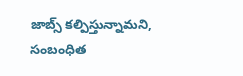జాబ్స్‌ కల్పిస్తున్నామని, సంబంధిత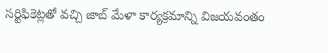సర్టిఫికెట్లతో వచ్చి జాబ్‌ మేళా కార్యక్రమాన్ని విజయవంతం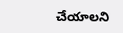చేయాలని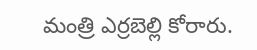మంత్రి ఎర్రబెల్లి కోరారు.